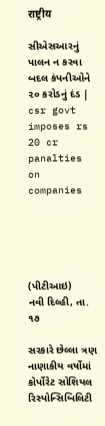राष्ट्रीय

સીએસઆરનું પાલન ન કરવા બદલ કંપનીઓને ૨૦ કરોડનું દંડ | csr govt imposes rs 20 cr panalties on companies





(પીટીઆઇ)     નવી દિલ્હી, તા. ૧૭

સરકારે છેલ્લા ત્રણ નાણાકીય વર્ષોમાં કોર્પોરેટ સોશિયલ રિસ્પોન્સિબિલિટી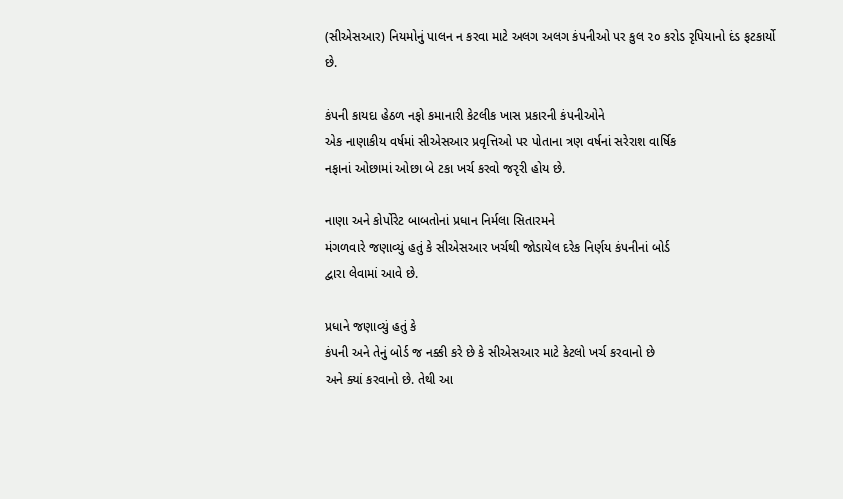(સીએસઆર) નિયમોનું પાલન ન કરવા માટે અલગ અલગ કંપનીઓ પર કુલ ૨૦ કરોડ રૃપિયાનો દંડ ફટકાર્યો
છે.

કંપની કાયદા હેઠળ નફો કમાનારી કેટલીક ખાસ પ્રકારની કંપનીઓને
એક નાણાકીય વર્ષમાં સીએસઆર પ્રવૃત્તિઓ પર પોતાના ત્રણ વર્ષનાં સરેરાશ વાર્ષિક
નફાનાં ઓછામાં ઓછા બે ટકા ખર્ચ કરવો જરૃરી હોય છે.

નાણા અને કોર્પોરેટ બાબતોનાં પ્રધાન નિર્મલા સિતારમને
મંગળવારે જણાવ્યું હતું કે સીએસઆર ખર્ચથી જોડાયેલ દરેક નિર્ણય કંપનીનાં બોર્ડ
દ્વારા લેવામાં આવે છે.

પ્રધાને જણાવ્યું હતું કે
કંપની અને તેનું બોર્ડ જ નક્કી કરે છે કે સીએસઆર માટે કેટલો ખર્ચ કરવાનો છે
અને ક્યાં કરવાનો છે. તેથી આ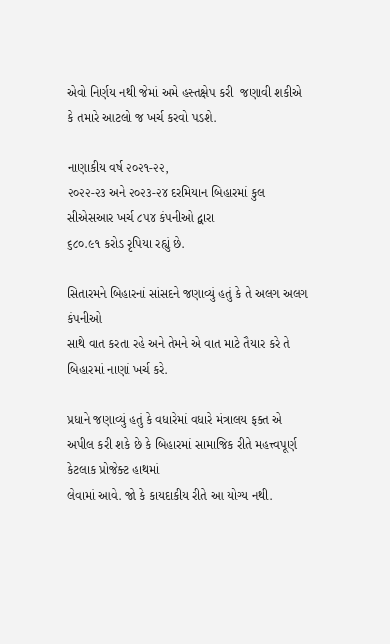એવો નિર્ણય નથી જેમાં અમે હસ્તક્ષેપ કરી  જણાવી શકીએ કે તમારે આટલો જ ખર્ચ કરવો પડશે.

નાણાકીય વર્ષ ૨૦૨૧-૨૨,
૨૦૨૨-૨૩ અને ૨૦૨૩-૨૪ દરમિયાન બિહારમાં કુલ સીએસઆર ખર્ચ ૮૫૪ કંપનીઓ દ્વારા
૬૮૦.૯૧ કરોડ રૃપિયા રહ્યું છે.

સિતારમને બિહારનાં સાંસદને જણાવ્યું હતું કે તે અલગ અલગ કંપનીઓ
સાથે વાત કરતા રહે અને તેમને એ વાત માટે તૈયાર કરે તે બિહારમાં નાણાં ખર્ચ કરે.

પ્રધાને જણાવ્યું હતું કે વધારેમાં વધારે મંત્રાલય ફક્ત એ
અપીલ કરી શકે છે કે બિહારમાં સામાજિક રીતે મહત્ત્વપૂર્ણ કેટલાક પ્રોજેક્ટ હાથમાં
લેવામાં આવે. જો કે કાયદાકીય રીતે આ યોગ્ય નથી.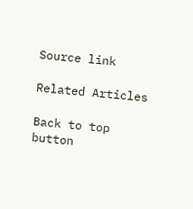Source link

Related Articles

Back to top button